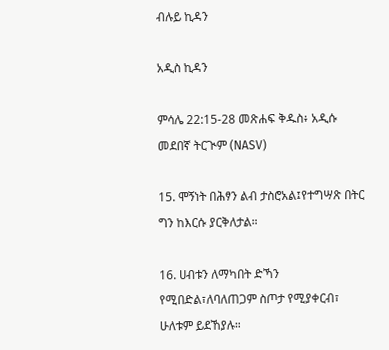ብሉይ ኪዳን

አዲስ ኪዳን

ምሳሌ 22:15-28 መጽሐፍ ቅዱስ፥ አዲሱ መደበኛ ትርጒም (NASV)

15. ሞኝነት በሕፃን ልብ ታስሮአል፤የተግሣጽ በትር ግን ከእርሱ ያርቅለታል።

16. ሀብቱን ለማካበት ድኻን የሚበድል፣ለባለጠጋም ስጦታ የሚያቀርብ፣ ሁለቱም ይደኸያሉ።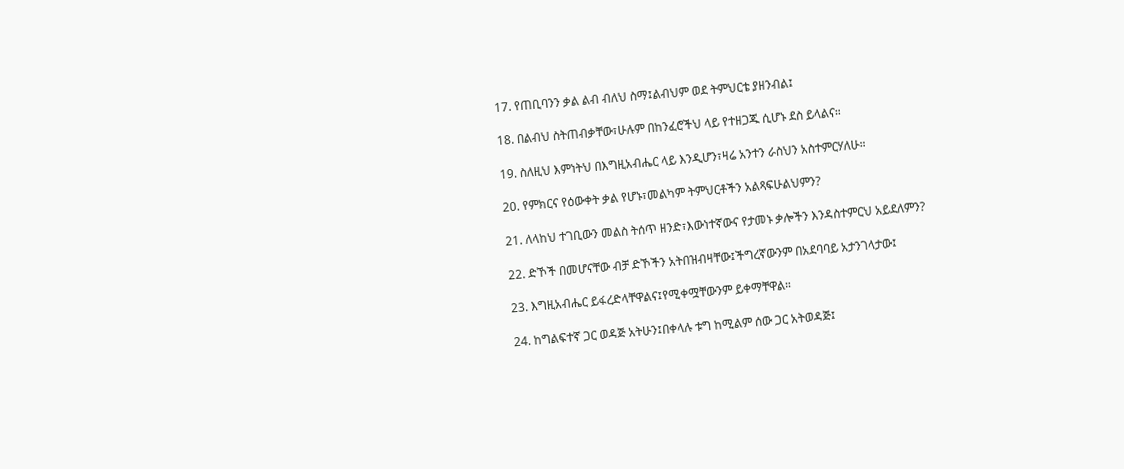17. የጠቢባንን ቃል ልብ ብለህ ስማ፤ልብህም ወደ ትምህርቴ ያዘንብል፤

18. በልብህ ስትጠብቃቸው፣ሁሉም በከንፈሮችህ ላይ የተዘጋጁ ሲሆኑ ደስ ይላልና።

19. ስለዚህ እምነትህ በእግዚአብሔር ላይ እንዲሆን፣ዛሬ አንተን ራስህን አስተምርሃለሁ።

20. የምክርና የዕውቀት ቃል የሆኑ፣መልካም ትምህርቶችን አልጻፍሁልህምን?

21. ለላከህ ተገቢውን መልስ ትሰጥ ዘንድ፣እውነተኛውና የታመኑ ቃሎችን እንዳስተምርህ አይደለምን?

22. ድኾች በመሆናቸው ብቻ ድኾችን አትበዝብዛቸው፤ችግረኛውንም በአደባባይ አታንገላታው፤

23. እግዚአብሔር ይፋረድላቸዋልና፤የሚቀሟቸውንም ይቀማቸዋል።

24. ከግልፍተኛ ጋር ወዳጅ አትሁን፤በቀላሉ ቱግ ከሚልም ሰው ጋር አትወዳጅ፤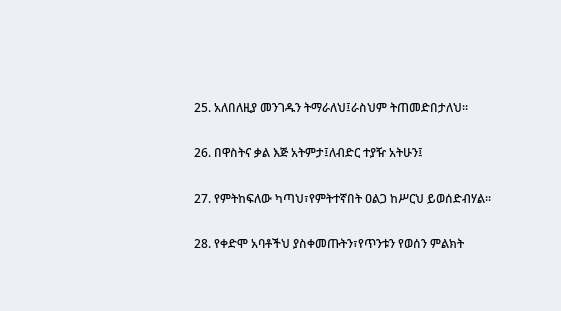25. አለበለዚያ መንገዱን ትማራለህ፤ራስህም ትጠመድበታለህ።

26. በዋስትና ቃል እጅ አትምታ፤ለብድር ተያዥ አትሁን፤

27. የምትከፍለው ካጣህ፣የምትተኛበት ዐልጋ ከሥርህ ይወሰድብሃል።

28. የቀድሞ አባቶችህ ያስቀመጡትን፣የጥንቱን የወሰን ምልክት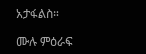አታፋልስ።

ሙሉ ምዕራፍ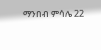ማንበብ ምሳሌ 22